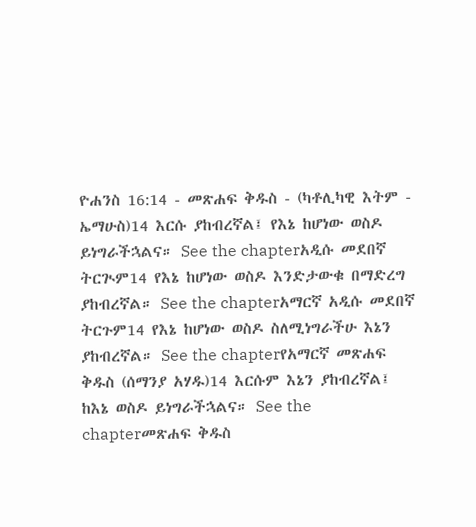ዮሐንስ 16:14 - መጽሐፍ ቅዱስ - (ካቶሊካዊ እትም - ኤማሁስ)14 እርሱ ያከብረኛል፤ የእኔ ከሆነው ወስዶ ይነግራችኋልና። See the chapterአዲሱ መደበኛ ትርጒም14 የእኔ ከሆነው ወስዶ እንድታውቁ በማድረግ ያከብረኛል። See the chapterአማርኛ አዲሱ መደበኛ ትርጉም14 የእኔ ከሆነው ወስዶ ስለሚነግራችሁ እኔን ያከብረኛል። See the chapterየአማርኛ መጽሐፍ ቅዱስ (ሰማንያ አሃዱ)14 እርሱም እኔን ያከብረኛል፤ ከእኔ ወስዶ ይነግራችኋልና። See the chapterመጽሐፍ ቅዱስ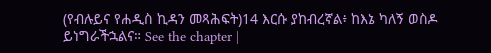(የብሉይና የሐዲስ ኪዳን መጻሕፍት)14 እርሱ ያከብረኛል፥ ከእኔ ካለኝ ወስዶ ይነግራችኋልና። See the chapter |